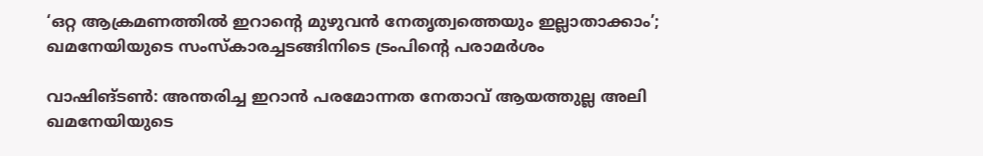‘ഒറ്റ ആക്രമണത്തിൽ ഇറാന്റെ മുഴുവൻ നേതൃത്വത്തെയും ഇല്ലാതാക്കാം’; ഖമനേയിയുടെ സംസ്കാരച്ചടങ്ങിനിടെ ട്രംപിന്റെ പരാമർശം

വാഷിങ്ടൺ: അന്തരിച്ച ഇറാൻ പരമോന്നത നേതാവ് ആയത്തുല്ല അലി ഖമനേയിയുടെ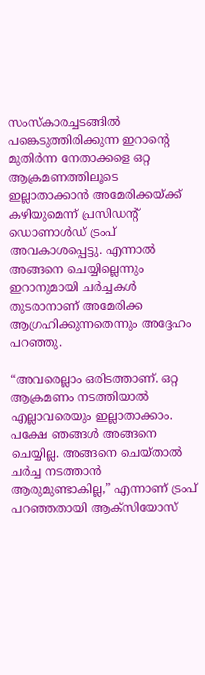സംസ്കാരച്ചടങ്ങിൽ പങ്കെടുത്തിരിക്കുന്ന ഇറാന്റെ മുതിർന്ന നേതാക്കളെ ഒറ്റ ആക്രമണത്തിലൂടെ ഇല്ലാതാക്കാൻ അമേരിക്കയ്ക്ക് കഴിയുമെന്ന് പ്രസിഡന്റ് ഡൊണാൾഡ് ട്രംപ് അവകാശപ്പെട്ടു. എന്നാൽ അങ്ങനെ ചെയ്യില്ലെന്നും ഇറാനുമായി ചർച്ചകൾ തുടരാനാണ് അമേരിക്ക ആഗ്രഹിക്കുന്നതെന്നും അദ്ദേഹം പറഞ്ഞു.

“അവരെല്ലാം ഒരിടത്താണ്. ഒറ്റ ആക്രമണം നടത്തിയാൽ എല്ലാവരെയും ഇല്ലാതാക്കാം. പക്ഷേ ഞങ്ങൾ അങ്ങനെ ചെയ്യില്ല. അങ്ങനെ ചെയ്താൽ ചർച്ച നടത്താൻ ആരുമുണ്ടാകില്ല,” എന്നാണ് ട്രംപ് പറഞ്ഞതായി ആക്‌സിയോസ്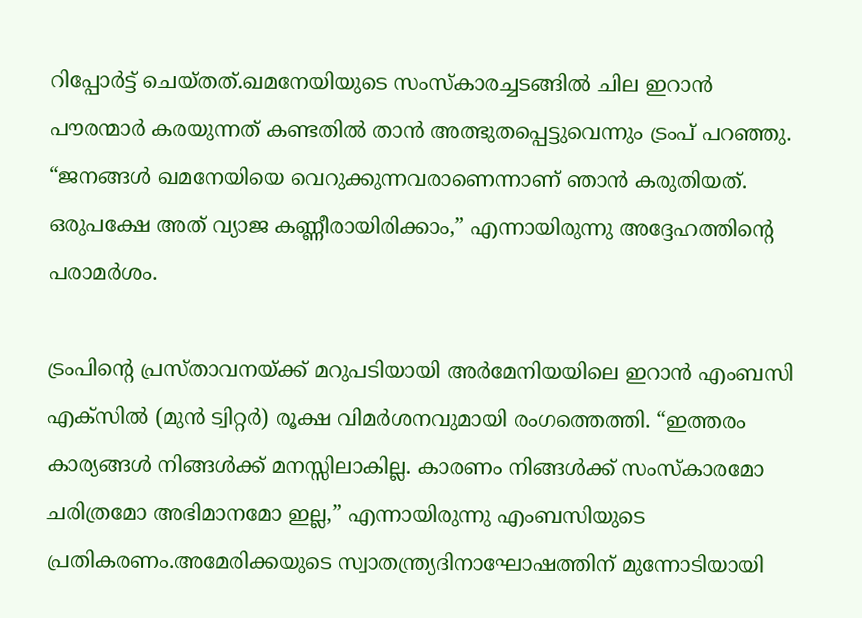റിപ്പോർട്ട് ചെയ്തത്.ഖമനേയിയുടെ സംസ്കാരച്ചടങ്ങിൽ ചില ഇറാൻ പൗരന്മാർ കരയുന്നത് കണ്ടതിൽ താൻ അത്ഭുതപ്പെട്ടുവെന്നും ട്രംപ് പറഞ്ഞു. “ജനങ്ങൾ ഖമനേയിയെ വെറുക്കുന്നവരാണെന്നാണ് ഞാൻ കരുതിയത്. ഒരുപക്ഷേ അത് വ്യാജ കണ്ണീരായിരിക്കാം,” എന്നായിരുന്നു അദ്ദേഹത്തിന്റെ പരാമർശം.

ട്രംപിന്റെ പ്രസ്താവനയ്ക്ക് മറുപടിയായി അർമേനിയയിലെ ഇറാൻ എംബസി എക്‌സിൽ (മുൻ ട്വിറ്റർ) രൂക്ഷ വിമർശനവുമായി രംഗത്തെത്തി. “ഇത്തരം കാര്യങ്ങൾ നിങ്ങൾക്ക് മനസ്സിലാകില്ല. കാരണം നിങ്ങൾക്ക് സംസ്കാരമോ ചരിത്രമോ അഭിമാനമോ ഇല്ല,” എന്നായിരുന്നു എംബസിയുടെ പ്രതികരണം.അമേരിക്കയുടെ സ്വാതന്ത്ര്യദിനാഘോഷത്തിന് മുന്നോടിയായി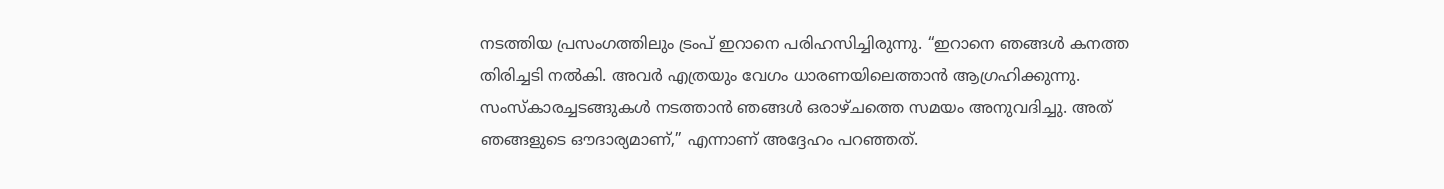നടത്തിയ പ്രസംഗത്തിലും ട്രംപ് ഇറാനെ പരിഹസിച്ചിരുന്നു. “ഇറാനെ ഞങ്ങൾ കനത്ത തിരിച്ചടി നൽകി. അവർ എത്രയും വേഗം ധാരണയിലെത്താൻ ആഗ്രഹിക്കുന്നു. സംസ്കാരച്ചടങ്ങുകൾ നടത്താൻ ഞങ്ങൾ ഒരാഴ്ചത്തെ സമയം അനുവദിച്ചു. അത് ഞങ്ങളുടെ ഔദാര്യമാണ്,” എന്നാണ് അദ്ദേഹം പറഞ്ഞത്.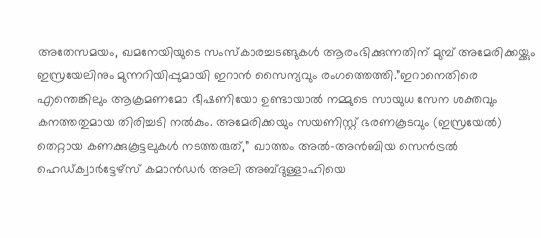അതേസമയം, ഖമനേയിയുടെ സംസ്കാരച്ചടങ്ങുകൾ ആരംഭിക്കുന്നതിന് മുമ്പ് അമേരിക്കയ്ക്കും ഇസ്രയേലിനും മുന്നറിയിപ്പുമായി ഇറാൻ സൈന്യവും രംഗത്തെത്തി.”ഇറാനെതിരെ എന്തെങ്കിലും ആക്രമണമോ ഭീഷണിയോ ഉണ്ടായാൽ നമ്മുടെ സായുധ സേന ശക്തവും കനത്തതുമായ തിരിച്ചടി നൽകും. അമേരിക്കയും സയണിസ്റ്റ് ഭരണകൂടവും (ഇസ്രയേൽ) തെറ്റായ കണക്കുകൂട്ടലുകൾ നടത്തരുത്,” ഖാത്തം അൽ-അൻബിയ സെൻട്രൽ ഹെഡ്ക്വാർട്ടേഴ്സ് കമാൻഡർ അലി അബ്ദുള്ളാഹിയെ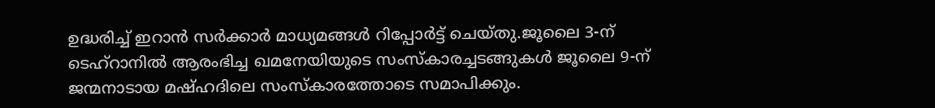ഉദ്ധരിച്ച് ഇറാൻ സർക്കാർ മാധ്യമങ്ങൾ റിപ്പോർട്ട് ചെയ്തു.ജൂലൈ 3-ന് ടെഹ്റാനിൽ ആരംഭിച്ച ഖമനേയിയുടെ സംസ്കാരച്ചടങ്ങുകൾ ജൂലൈ 9-ന് ജന്മനാടായ മഷ്ഹദിലെ സംസ്കാരത്തോടെ സമാപിക്കും.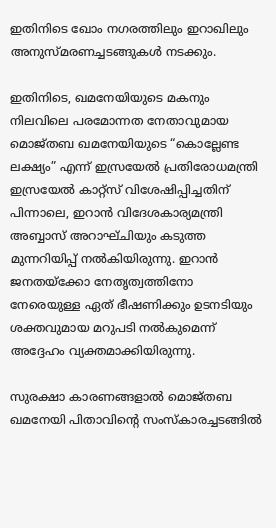ഇതിനിടെ ഖോം നഗരത്തിലും ഇറാഖിലും അനുസ്മരണച്ചടങ്ങുകൾ നടക്കും.

ഇതിനിടെ, ഖമനേയിയുടെ മകനും നിലവിലെ പരമോന്നത നേതാവുമായ മൊജ്തബ ഖമനേയിയുടെ “കൊല്ലേണ്ട ലക്ഷ്യം” എന്ന് ഇസ്രയേൽ പ്രതിരോധമന്ത്രി ഇസ്രയേൽ കാറ്റ്സ് വിശേഷിപ്പിച്ചതിന് പിന്നാലെ, ഇറാൻ വിദേശകാര്യമന്ത്രി അബ്ബാസ് അറാഘ്ചിയും കടുത്ത മുന്നറിയിപ്പ് നൽകിയിരുന്നു. ഇറാൻ ജനതയ്‌ക്കോ നേതൃത്വത്തിനോ നേരെയുള്ള ഏത് ഭീഷണിക്കും ഉടനടിയും ശക്തവുമായ മറുപടി നൽകുമെന്ന് അദ്ദേഹം വ്യക്തമാക്കിയിരുന്നു.

സുരക്ഷാ കാരണങ്ങളാൽ മൊജ്തബ ഖമനേയി പിതാവിന്റെ സംസ്കാരച്ചടങ്ങിൽ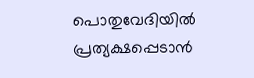പൊതുവേദിയിൽ പ്രത്യക്ഷപ്പെടാൻ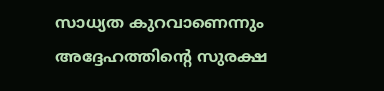സാധ്യത കുറവാണെന്നും അദ്ദേഹത്തിന്റെ സുരക്ഷ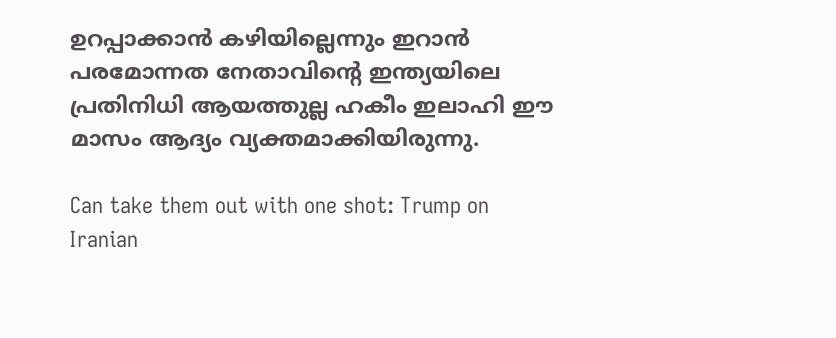ഉറപ്പാക്കാൻ കഴിയില്ലെന്നും ഇറാൻ പരമോന്നത നേതാവിന്റെ ഇന്ത്യയിലെ പ്രതിനിധി ആയത്തുല്ല ഹകീം ഇലാഹി ഈ മാസം ആദ്യം വ്യക്തമാക്കിയിരുന്നു.

Can take them out with one shot: Trump on Iranian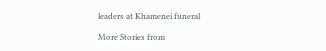leaders at Khamenei funeral

More Stories from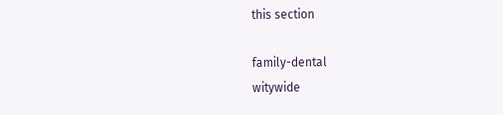this section

family-dental
witywide